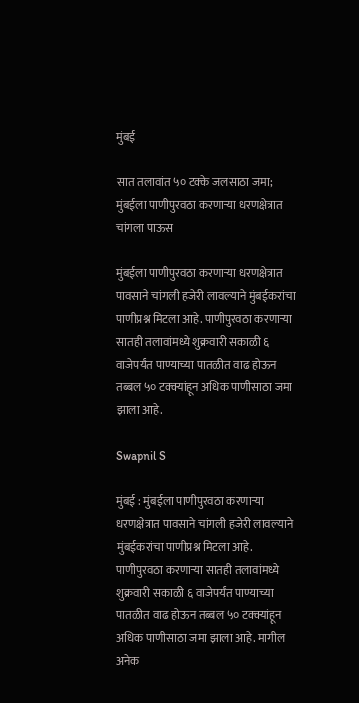मुंबई

सात तलावांत ५० टक्के जलसाठा जमा; मुंबईला पाणीपुरवठा करणाऱ्या धरणक्षेत्रात चांगला पाऊस

मुंबईला पाणीपुरवठा करणाऱ्या धरणक्षेत्रात पावसाने चांगली हजेरी लावल्याने मुंबईकरांचा पाणीप्रश्न मिटला आहे. पाणीपुरवठा करणाऱ्या सातही तलावांमध्ये शुक्रवारी सकाळी ६ वाजेपर्यंत पाण्याच्या पातळीत वाढ होऊन तब्बल ५० टक्क्यांहून अधिक पाणीसाठा जमा झाला आहे.

Swapnil S

मुंबई : मुंबईला पाणीपुरवठा करणाऱ्या धरणक्षेत्रात पावसाने चांगली हजेरी लावल्याने मुंबईकरांचा पाणीप्रश्न मिटला आहे. पाणीपुरवठा करणाऱ्या सातही तलावांमध्ये शुक्रवारी सकाळी ६ वाजेपर्यंत पाण्याच्या पातळीत वाढ होऊन तब्बल ५० टक्क्यांहून अधिक पाणीसाठा जमा झाला आहे. मागील अनेक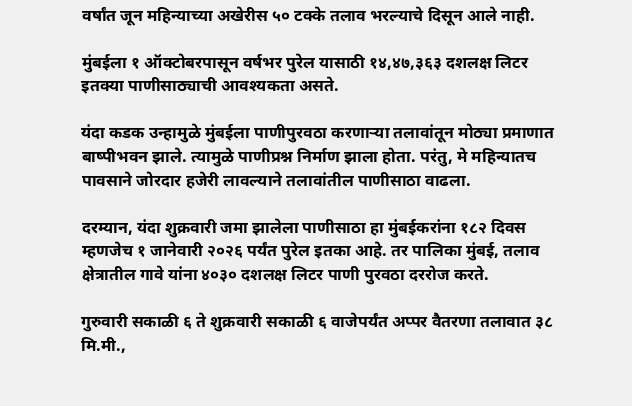वर्षांत जून महिन्याच्या अखेरीस ५० टक्के तलाव भरल्याचे दिसून आले नाही.

मुंबईला १ ऑक्टोबरपासून वर्षभर पुरेल यासाठी १४,४७,३६३ दशलक्ष लिटर इतक्या पाणीसाठ्याची आवश्यकता असते.

यंदा कडक उन्हामुळे मुंबईला पाणीपुरवठा करणाऱ्या तलावांतून मोठ्या प्रमाणात बाष्पीभवन झाले. त्यामुळे पाणीप्रश्न निर्माण झाला होता. परंतु, मे महिन्यातच पावसाने जोरदार हजेरी लावल्याने तलावांतील पाणीसाठा वाढला.

दरम्यान, यंदा शुक्रवारी जमा झालेला पाणीसाठा हा मुंबईकरांना १८२ दिवस म्हणजेच १ जानेवारी २०२६ पर्यंत पुरेल इतका आहे. तर पालिका मुंबई, तलाव क्षेत्रातील गावे यांना ४०३० दशलक्ष लिटर पाणी पुरवठा दररोज करते.

गुरुवारी सकाळी ६ ते शुक्रवारी सकाळी ६ वाजेपर्यंत अप्पर वैतरणा तलावात ३८ मि.मी.,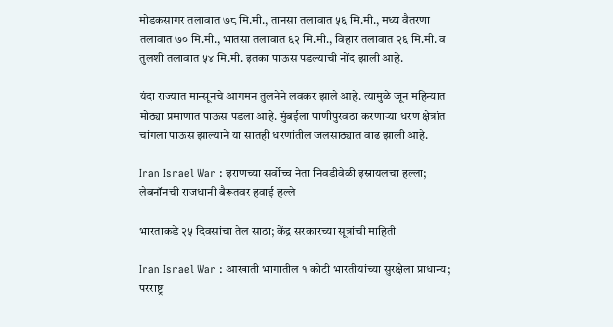मोडकसागर तलावात ७८ मि.मी., तानसा तलावात ५६ मि.मी., मध्य वैतरणा तलावात ७० मि.मी., भातसा तलावात ६२ मि.मी., विहार तलावात २६ मि.मी. व तुलशी तलावात ५४ मि.मी. इतका पाऊस पडल्याची नोंद झाली आहे.

यंदा राज्यात मान्सूनचे आगमन तुलनेने लवकर झाले आहे. त्यामुळे जून महिन्यात मोठ्या प्रमाणात पाऊस पडला आहे. मुंबईला पाणीपुरवठा करणाऱ्या धरण क्षेत्रांत चांगला पाऊस झाल्याने या सातही धरणांतील जलसाठ्यात वाढ झाली आहे.

Iran Israel War : इराणच्या सर्वोच्च नेता निवडी‌वेळी इस्रायलचा हल्ला; लेबनॉनची राजधानी बैरूतवर हवाई हल्ले

भारताकडे २५ दिवसांचा तेल साठा; केंद्र सरकारच्या सूत्रांची माहिती

Iran Israel War : आखाती भागातील १ कोटी भारतीयांच्या सुरक्षेला प्राधान्य; परराष्ट्र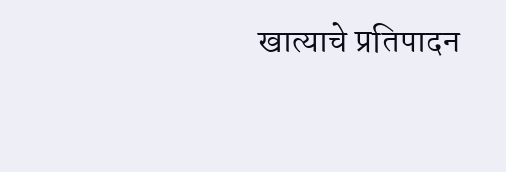खात्याचे प्रतिपादन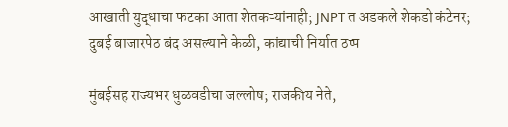आखाती युद्धाचा फटका आता शेतकऱ्यांनाही; JNPT त अडकले शेकडो कंटेनर; दुबई बाजारपेठ बंद असल्याने केळी, कांद्याची निर्यात ठप्प

मुंबईसह राज्यभर धुळवडीचा जल्लोष; राजकीय नेते,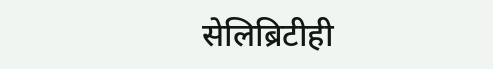सेलिब्रिटीही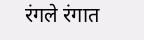रंगले रंगात